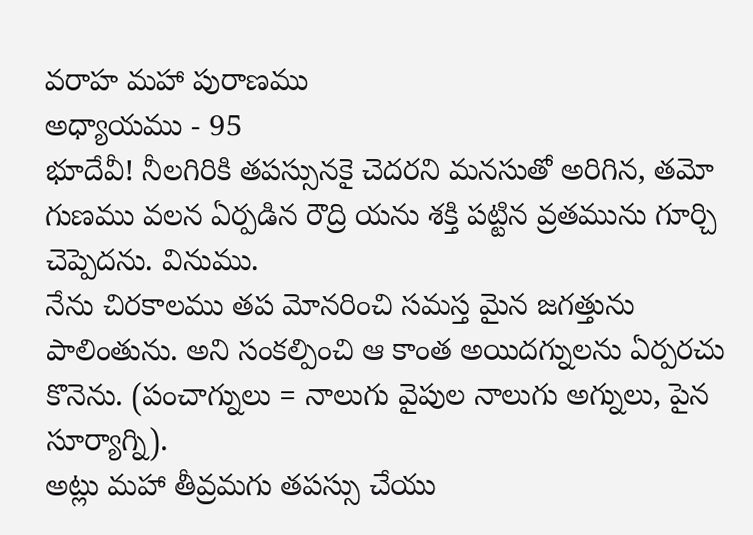వరాహ మహా పురాణము
అధ్యాయము - 95
భూదేవీ! నీలగిరికి తపస్సునకై చెదరని మనసుతో అరిగిన, తమో గుణము వలన ఏర్పడిన రౌద్రి యను శక్తి పట్టిన వ్రతమును గూర్చి చెప్పెదను. వినుము.
నేను చిరకాలము తప మోనరించి సమస్త మైన జగత్తును పాలింతును. అని సంకల్పించి ఆ కాంత అయిదగ్నులను ఏర్పరచు కొనెను. (పంచాగ్నులు = నాలుగు వైపుల నాలుగు అగ్నులు, పైన సూర్యాగ్ని).
అట్లు మహా తీవ్రమగు తపస్సు చేయు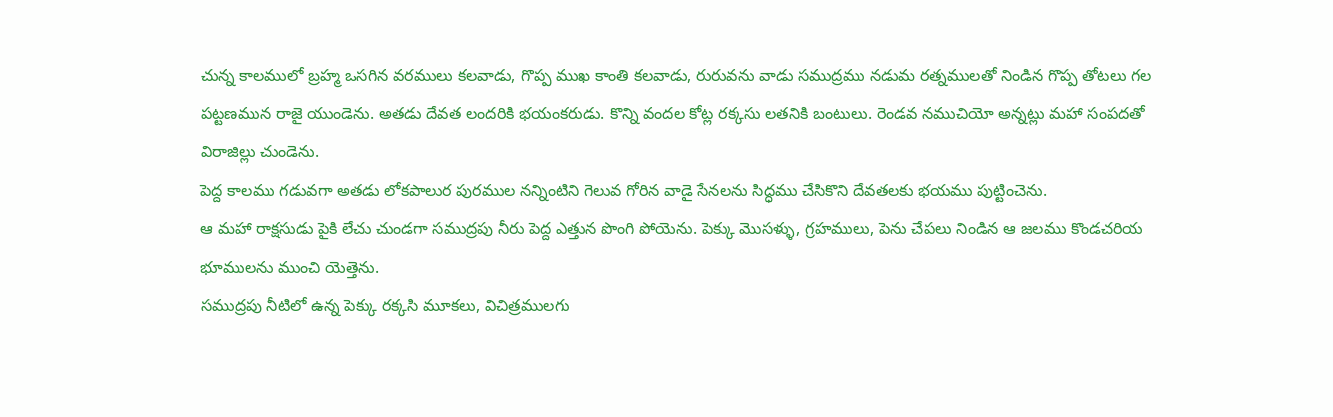చున్న కాలములో బ్రహ్మ ఒసగిన వరములు కలవాడు, గొప్ప ముఖ కాంతి కలవాడు, రురువను వాడు సముద్రము నడుమ రత్నములతో నిండిన గొప్ప తోటలు గల పట్టణమున రాజై యుండెను. అతడు దేవత లందరికి భయంకరుడు. కొన్ని వందల కోట్ల రక్కసు లతనికి బంటులు. రెండవ నముచియో అన్నట్లు మహా సంపదతో విరాజిల్లు చుండెను.
పెద్ద కాలము గడువగా అతడు లోకపాలుర పురముల నన్నింటిని గెలువ గోరిన వాడై సేనలను సిద్ధము చేసికొని దేవతలకు భయము పుట్టించెను.
ఆ మహా రాక్షసుడు పైకి లేచు చుండగా సముద్రపు నీరు పెద్ద ఎత్తున పొంగి పోయెను. పెక్కు మొసళ్ళు, గ్రహములు, పెను చేపలు నిండిన ఆ జలము కొండచరియ భూములను ముంచి యెత్తెను.
సముద్రపు నీటిలో ఉన్న పెక్కు రక్కసి మూకలు, విచిత్రములగు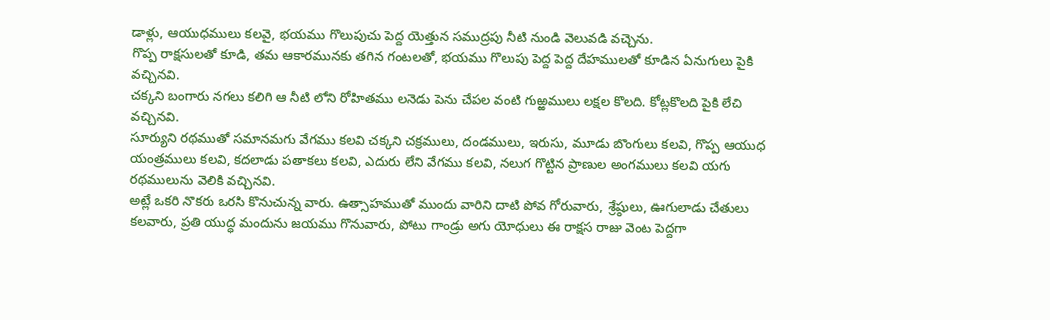డాళ్లు, ఆయుధములు కలవై, భయము గొలుపుచు పెద్ద యెత్తున సముద్రపు నీటి నుండి వెలువడి వచ్చెను.
గొప్ప రాక్షసులతో కూడి, తమ ఆకారమునకు తగిన గంటలతో, భయము గొలుపు పెద్ద పెద్ద దేహములతో కూడిన ఏనుగులు పైకి వచ్చినవి.
చక్కని బంగారు నగలు కలిగి ఆ నీటి లోని రోహితము లనెడు పెను చేపల వంటి గుఱ్ఱములు లక్షల కొలది. కోట్లకొలది పైకి లేచి వచ్చినవి.
సూర్యుని రథముతో సమానమగు వేగము కలవి చక్కని చక్రములు, దండములు, ఇరుసు, మూడు బొంగులు కలవి, గొప్ప ఆయుధ యంత్రములు కలవి, కదలాడు పతాకలు కలవి, ఎదురు లేని వేగము కలవి, నలుగ గొట్టిన ప్రాణుల అంగములు కలవి యగు రథములును వెలికి వచ్చినవి.
అట్లే ఒకరి నొకరు ఒరసి కొనుచున్న వారు. ఉత్సాహముతో ముందు వారిని దాటి పోవ గోరువారు, శ్రేష్ఠులు, ఊగులాడు చేతులు కలవారు, ప్రతి యుద్ధ మందును జయము గొనువారు, పోటు గాండ్రు అగు యోధులు ఈ రాక్షస రాజు వెంట పెద్దగా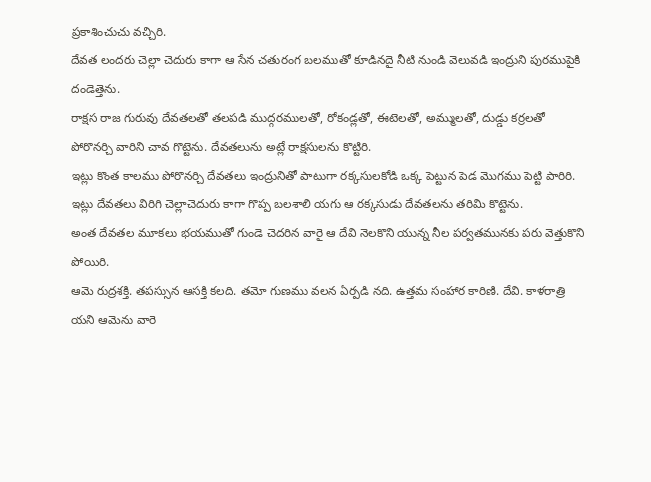ప్రకాశించుచు వచ్చిరి.
దేవత లందరు చెల్లా చెదురు కాగా ఆ సేన చతురంగ బలముతో కూడినదై నీటి నుండి వెలువడి ఇంద్రుని పురముపైకి దండెత్తెను.
రాక్షస రాజ గురువు దేవతలతో తలపడి ముద్గరములతో, రోకండ్లతో, ఈటెలతో, అమ్ములతో, దుడ్డు కర్రలతో పోరొనర్చి వారిని చావ గొట్టెను. దేవతలును అట్లే రాక్షసులను కొట్టిరి.
ఇట్లు కొంత కాలము పోరొనర్చి దేవతలు ఇంద్రునితో పాటుగా రక్కసులకోడి ఒక్క పెట్టున పెడ మొగము పెట్టి పారిరి.
ఇట్లు దేవతలు విరిగి చెల్లాచెదురు కాగా గొప్ప బలశాలి యగు ఆ రక్కసుడు దేవతలను తరిమి కొట్టెను.
అంత దేవతల మూకలు భయముతో గుండె చెదరిన వారై ఆ దేవి నెలకొని యున్న నీల పర్వతమునకు పరు వెత్తుకొని పోయిరి.
ఆమె రుద్రశక్తి. తపస్సున ఆసక్తి కలది. తమో గుణము వలన ఏర్పడి నది. ఉత్తమ సంహార కారిణి. దేవి. కాళరాత్రి యని ఆమెను వారె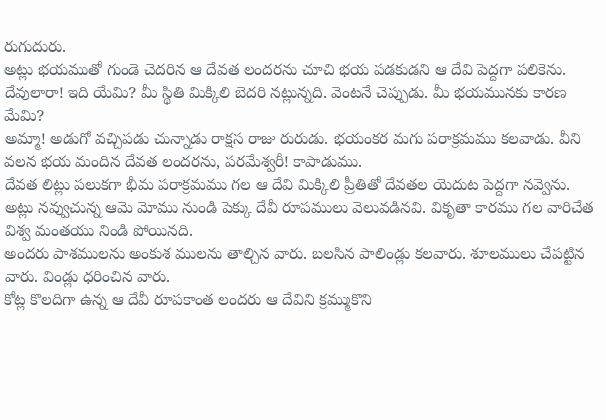రుగుదురు.
అట్లు భయముతో గుండె చెదరిన ఆ దేవత లందరను చూచి భయ పడకుడని ఆ దేవి పెద్దగా పలికెను.
దేవులారా! ఇది యేమి? మీ స్థితి మిక్కిలి బెదరి నట్లున్నది. వెంటనే చెప్పుడు. మీ భయమునకు కారణ మేమి?
అమ్మా! అడుగో వచ్చిపడు చున్నాడు రాక్షస రాజు రురుడు. భయంకర మగు పరాక్రమము కలవాడు. వీని వలన భయ మందిన దేవత లందరను, పరమేశ్వరీ! కాపాడుము.
దేవత లిట్లు పలుకగా భీమ పరాక్రమము గల ఆ దేవి మిక్కిలి ప్రీతితో దేవతల యెదుట పెద్దగా నవ్వెను.
అట్లు నవ్వుచున్న ఆమె మోము నుండి పెక్కు దేవీ రూపములు వెలువడినవి. వికృతా కారము గల వారిచేత విశ్వ మంతయు నిండి పోయినది.
అందరు పాశములను అంకుశ ములను తాల్చిన వారు. బలసిన పాలిండ్లు కలవారు. శూలములు చేపట్టిన వారు. విండ్లు ధరించిన వారు.
కోట్ల కొలదిగా ఉన్న ఆ దేవీ రూపకాంత లందరు ఆ దేవిని క్రమ్ముకొని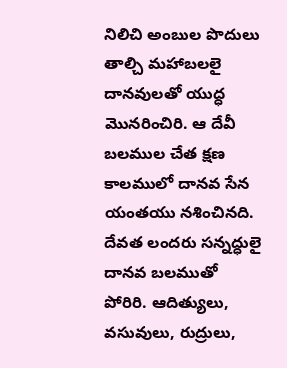నిలిచి అంబుల పొదులు తాల్చి మహాబలలై దానవులతో యుద్ధ మొనరించిరి. ఆ దేవీ బలముల చేత క్షణ కాలములో దానవ సేన యంతయు నశించినది.
దేవత లందరు సన్నద్ధులై దానవ బలముతో పోరిరి. ఆదిత్యులు, వసువులు, రుద్రులు,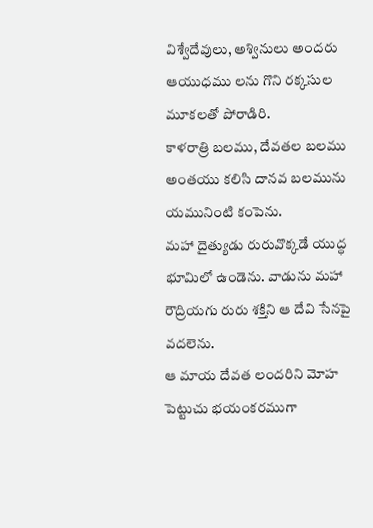విశ్వేదేవులు, అశ్వినులు అందరు ఆయుధము లను గొని రక్కసుల మూకలతో పోరాడిరి.
కాళరాత్రి బలము, దేవతల బలము అంతయు కలిసి దానవ బలమును యమునింటి కంపెను.
మహా దైత్యుడు రురువొక్కడే యుద్ధ భూమిలో ఉండెను. వాడును మహా రౌద్రియగు రురు శక్తిని ఆ దేవి సేనపై వదలెను.
ఆ మాయ దేవత లందరిని మోహ పెట్టుచు భయంకరముగా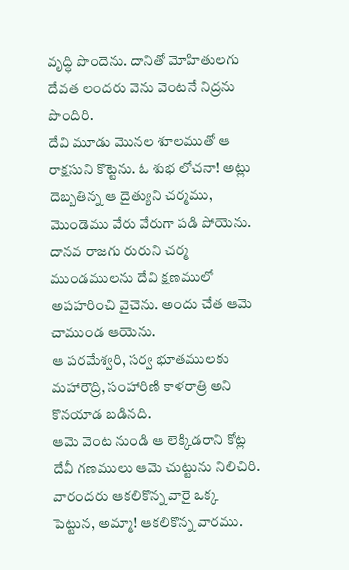వృద్ధి పొందెను. దానితో మోహితులగు దేవత లందరు వెను వెంటనే నిద్రను పొందిరి.
దేవి మూడు మొనల శూలముతో ఆ రాక్షసుని కొట్టెను. ఓ శుభ లోచనా! అట్లు దెబ్బతిన్న ఆ దైత్యుని చర్మము, మొండెము వేరు వేరుగా పడి పోయెను.
దానవ రాజగు రురుని చర్మ ముండములను దేవి క్షణములో అపహరించి వైచెను. అందు చేత ఆమె చాముండ ఆయెను.
ఆ పరమేశ్వరి, సర్వ భూతములకు మహారౌద్రి, సంహారిణి కాళరాత్రి అని కొనయాడ బడినది.
ఆమె వెంట నుండి ఆ లెక్కిడరాని కోట్ల దేవీ గణములు ఆమె చుట్టును నిలిచిరి.
వారందరు ఆకలికొన్న వారై ఒక్క పెట్టున, అమ్మా! ఆకలికొన్న వారము.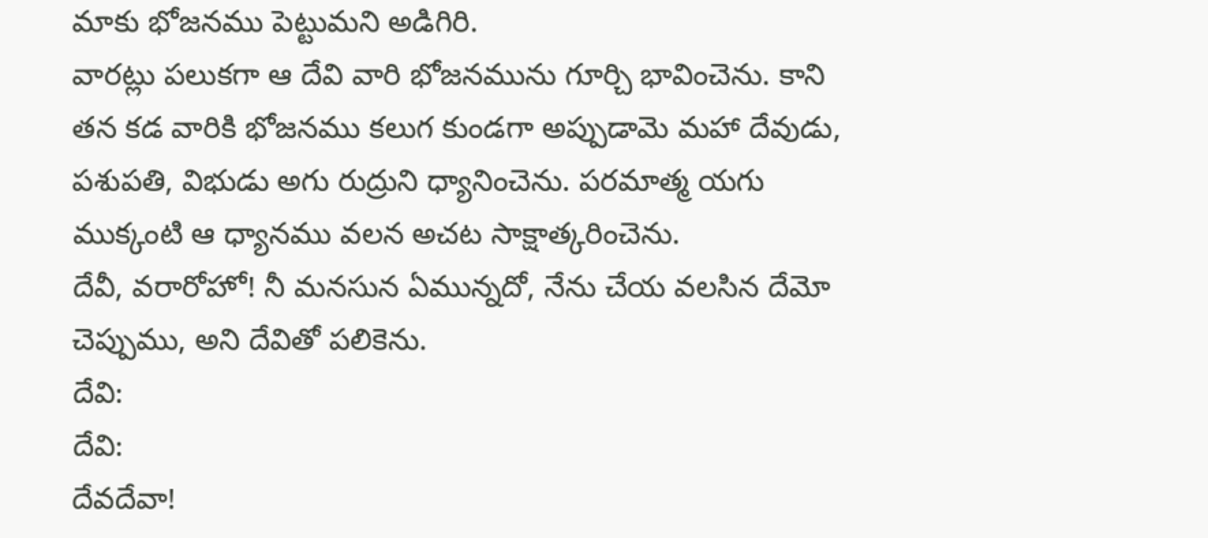మాకు భోజనము పెట్టుమని అడిగిరి.
వారట్లు పలుకగా ఆ దేవి వారి భోజనమును గూర్చి భావించెను. కాని తన కడ వారికి భోజనము కలుగ కుండగా అప్పుడామె మహా దేవుడు, పశుపతి, విభుడు అగు రుద్రుని ధ్యానించెను. పరమాత్మ యగు ముక్కంటి ఆ ధ్యానము వలన అచట సాక్షాత్కరించెను.
దేవీ, వరారోహో! నీ మనసున ఏమున్నదో, నేను చేయ వలసిన దేమో చెప్పుము, అని దేవితో పలికెను.
దేవి:
దేవి:
దేవదేవా!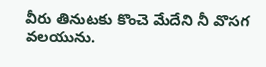వీరు తినుటకు కొంచె మేదేని నీ వొసగ వలయును.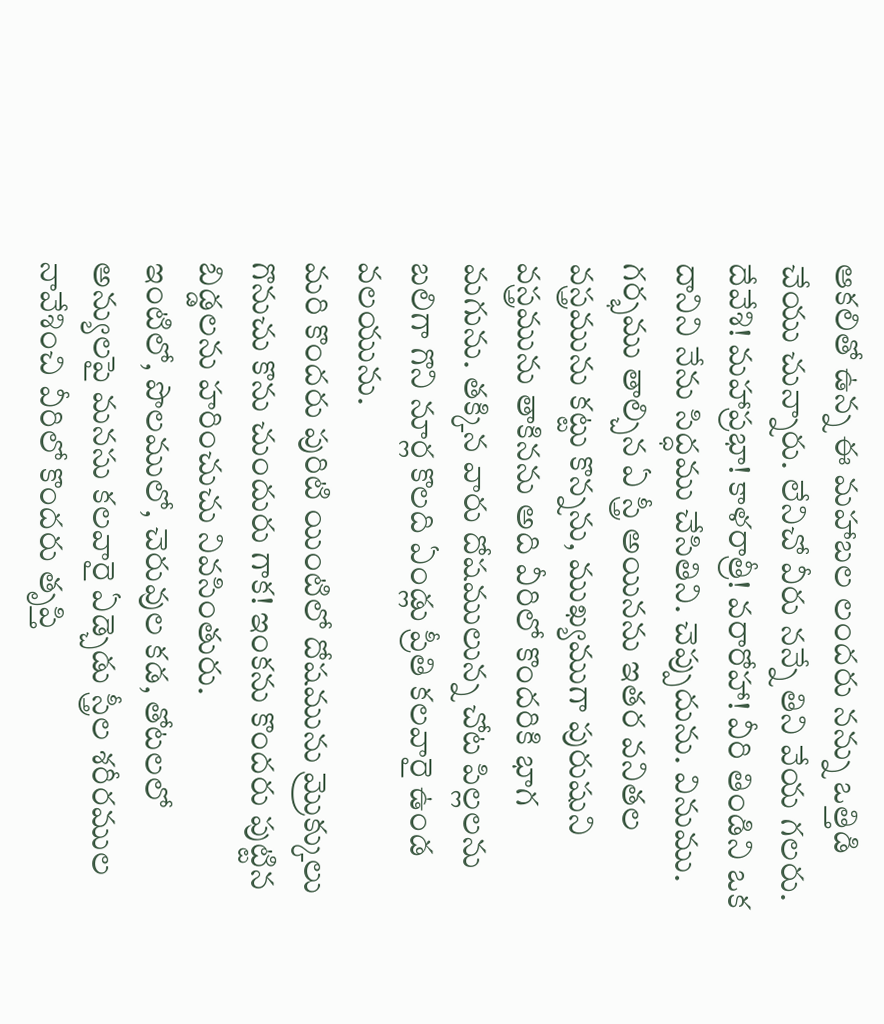ఆకలితో ఉన్న ఈ మహాబల లందరు నన్ను ఒత్తిడి చేయు చున్నారు. లేనిచో వీరు నన్నే తిని వేయ గలరు.
దేవేశి! మహాప్రభా! కాళరాత్రీ! వరారోహా! వీరి తిండిని ఒక దానిని నేను సిద్ధము చేసితిని. చెప్పుదును. వినుము.
గర్భము తాల్చిన ఏ స్త్రీ అయినను ఇతర వనితల వస్త్రమును కట్టు కొన్నను, ముఖ్యముగా పురుషుని వస్త్రమును తాకినను అది వీరిలో కొందరికి భాగ మగును. తక్కిన వారు దోషములున్న చోట పిల్లలను బలిగా గొని నూర్ల కొలది ఏండ్లు ప్రీతి కలవారై ఉండ వలయును.
మరి కొందరు పురిటి యింటిలో దోషమును మ్రొక్కులు గొనుచు కొను చుందురు గాక! ఇంకను కొందరు పుట్టిన బిడ్డలను హరించుచు నివసింతురు.
ఇంటిలో, పొలములో, చెరువుల కడ, తోటలలో అన్యులపై మనసు కలవారై ఏడ్చెడు స్త్రీల శరీరముల నావేశించి వీరిలో కొందరు తృప్తి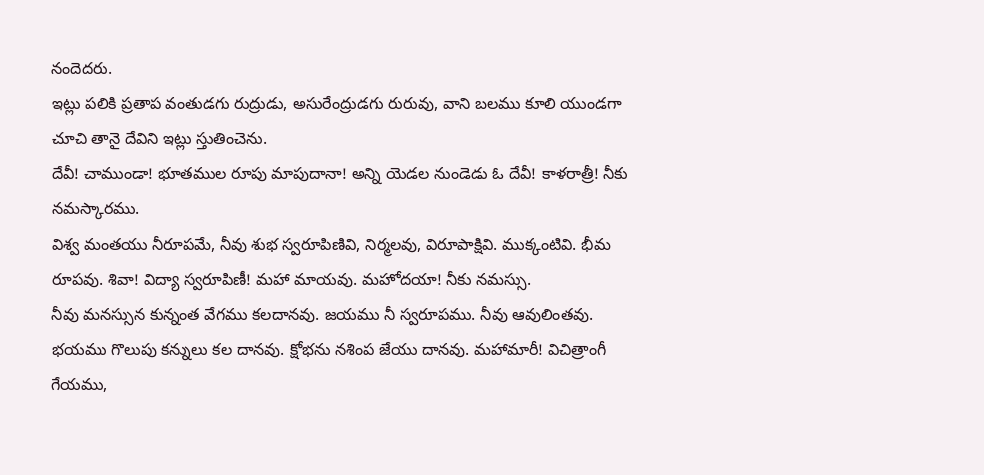నందెదరు.
ఇట్లు పలికి ప్రతాప వంతుడగు రుద్రుడు, అసురేంద్రుడగు రురువు, వాని బలము కూలి యుండగా చూచి తానై దేవిని ఇట్లు స్తుతించెను.
దేవీ! చాముండా! భూతముల రూపు మాపుదానా! అన్ని యెడల నుండెడు ఓ దేవీ! కాళరాత్రీ! నీకు నమస్కారము.
విశ్వ మంతయు నీరూపమే, నీవు శుభ స్వరూపిణివి, నిర్మలవు, విరూపాక్షివి. ముక్కంటివి. భీమ రూపవు. శివా! విద్యా స్వరూపిణీ! మహా మాయవు. మహోదయా! నీకు నమస్సు.
నీవు మనస్సున కున్నంత వేగము కలదానవు. జయము నీ స్వరూపము. నీవు ఆవులింతవు. భయము గొలుపు కన్నులు కల దానవు. క్షోభను నశింప జేయు దానవు. మహామారీ! విచిత్రాంగీ గేయము,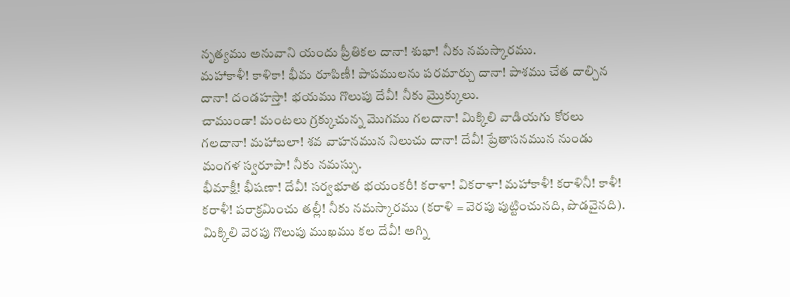నృత్యము అనువాని యందు ప్రీతికల దానా! శుభా! నీకు నమస్కారము.
మహాకాళీ! కాళికా! భీమ రూపిణీ! పాపములను పరమార్చు దానా! పాశము చేత దాల్చిన దానా! దండహస్తా! భయము గొలుపు దేవీ! నీకు మ్రొక్కులు.
చాముండా! మంటలు గ్రక్కుచున్న మొగము గలదానా! మిక్కిలి వాడియగు కోరలు గలదానా! మహాబలా! శవ వాహనమున నిలుచు దానా! దేవీ! ప్రేతాసనమున నుండు మంగళ స్వరూపా! నీకు నమస్సు.
భీమాక్షీ! భీషణా! దేవీ! సర్వభూత భయంకరీ! కరాళా! వికరాళా! మహాకాళీ! కరాళినీ! కాళీ! కరాళీ! పరాక్రమించు తల్లీ! నీకు నమస్కారము (కరాళి = వెరపు పుట్టించునది, పొడవైనది).
మిక్కిలి వెరపు గొలుపు ముఖము కల దేవీ! అగ్ని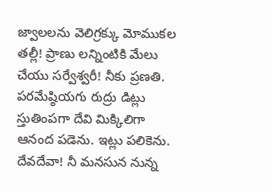జ్వాలలను వెలిగ్రక్కు మోముకల తల్లీ! ప్రాణు లన్నింటికి మేలు చేయు సర్వేశ్వరీ! నీకు ప్రణతి.
పరమేష్ఠియగు రుద్రు డిట్లు స్తుతింపగా దేవి మిక్కిలిగా ఆనంద పడెను. ఇట్లు పలికెను. దేవదేవా! నీ మనసున నున్న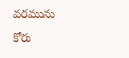వరమును కోరు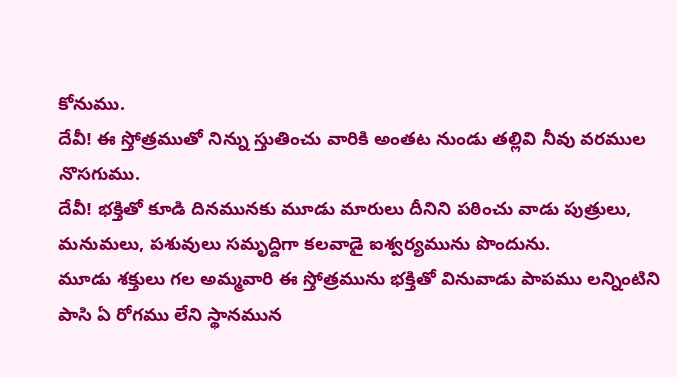కోనుము.
దేవీ! ఈ స్తోత్రముతో నిన్ను స్తుతించు వారికి అంతట నుండు తల్లివి నీవు వరముల నొసగుము.
దేవీ! భక్తితో కూడి దినమునకు మూడు మారులు దీనిని పఠించు వాడు పుత్రులు, మనుమలు, పశువులు సమృద్దిగా కలవాడై ఐశ్వర్యమును పొందును.
మూడు శక్తులు గల అమ్మవారి ఈ స్తోత్రమును భక్తితో వినువాడు పాపము లన్నింటిని పాసి ఏ రోగము లేని స్థానమున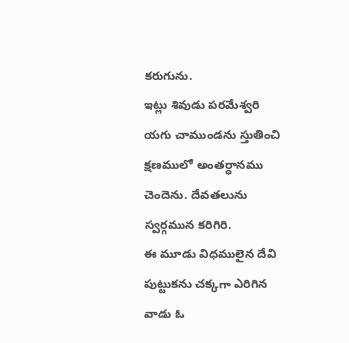కరుగును.
ఇట్లు శివుడు పరమేశ్వరి యగు చాముండను స్తుతించి క్షణములో అంతర్ధానము చెందెను. దేవతలును స్వర్గమున కరిగిరి.
ఈ మూడు విధములైన దేవి పుట్టుకను చక్కగా ఎరిగిన వాడు ఓ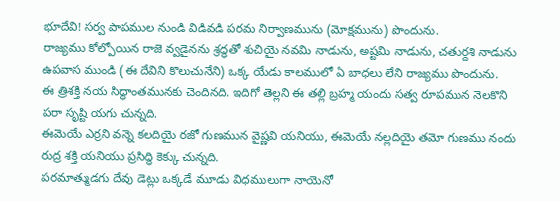భూదేవి! సర్వ పాపముల నుండి విడివడి పరమ నిర్వాణమును (మోక్షమును) పొందును.
రాజ్యము కోల్పోయిన రాజె వ్వడైనను శ్రద్ధతో శుచియై నవమి నాడును, అష్టమి నాడును, చతుర్దశి నాడును ఉపవాస ముండి (ఈ దేవిని కొలుచునేని) ఒక్క యేడు కాలములో ఏ బాధలు లేని రాజ్యము పొందును.
ఈ త్రిశక్తి నయ సిద్ధాంతమునకు చెందినది. ఇదిగో తెల్లని ఈ తల్లి బ్రహ్మ యందు సత్వ రూపమున నెలకొని పరా సృష్టి యగు చున్నది.
ఈమెయే ఎర్రని వన్నె కలదియై రజో గుణమున వైష్ణవి యనియు, ఈమెయే నల్లదియై తమో గుణము నందు రుద్ర శక్తి యనియు ప్రసిద్ధి కెక్కు చున్నది.
పరమాత్ముడగు దేవు డెట్లు ఒక్కడే మూడు విధములుగా నాయెనో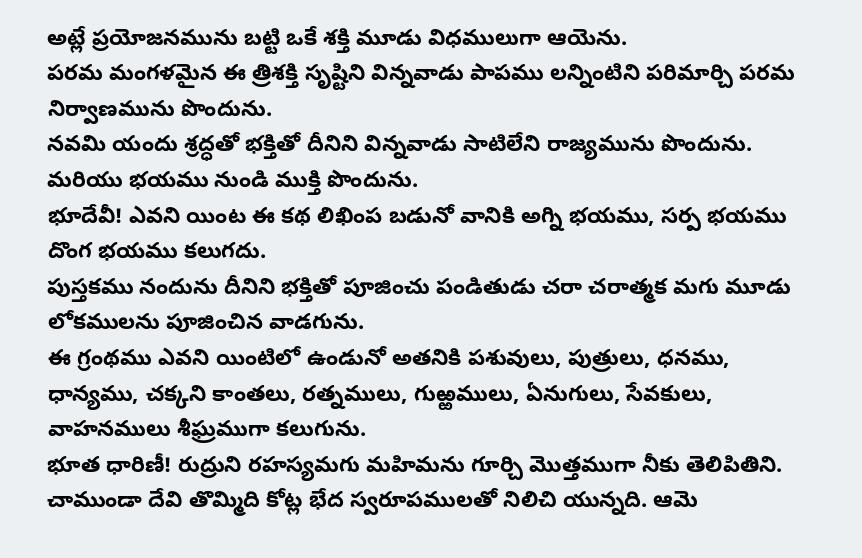అట్లే ప్రయోజనమును బట్టి ఒకే శక్తి మూడు విధములుగా ఆయెను.
పరమ మంగళమైన ఈ త్రిశక్తి సృష్టిని విన్నవాడు పాపము లన్నింటిని పరిమార్చి పరమ నిర్వాణమును పొందును.
నవమి యందు శ్రద్ధతో భక్తితో దీనిని విన్నవాడు సాటిలేని రాజ్యమును పొందును. మరియు భయము నుండి ముక్తి పొందును.
భూదేవీ! ఎవని యింట ఈ కథ లిఖింప బడునో వానికి అగ్ని భయము, సర్ప భయము దొంగ భయము కలుగదు.
పుస్తకము నందును దీనిని భక్తితో పూజించు పండితుడు చరా చరాత్మక మగు మూడు లోకములను పూజించిన వాడగును.
ఈ గ్రంథము ఎవని యింటిలో ఉండునో అతనికి పశువులు, పుత్రులు, ధనము, ధాన్యము, చక్కని కాంతలు, రత్నములు, గుఱ్ఱములు, ఏనుగులు, సేవకులు, వాహనములు శీఘ్రముగా కలుగును.
భూత ధారిణీ! రుద్రుని రహస్యమగు మహిమను గూర్చి మొత్తముగా నీకు తెలిపితిని.
చాముండా దేవి తొమ్మిది కోట్ల భేద స్వరూపములతో నిలిచి యున్నది. ఆమె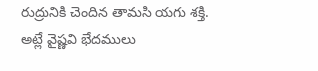రుద్రునికి చెందిన తామసి యగు శక్తి.
అట్లే వైష్ణవి భేదములు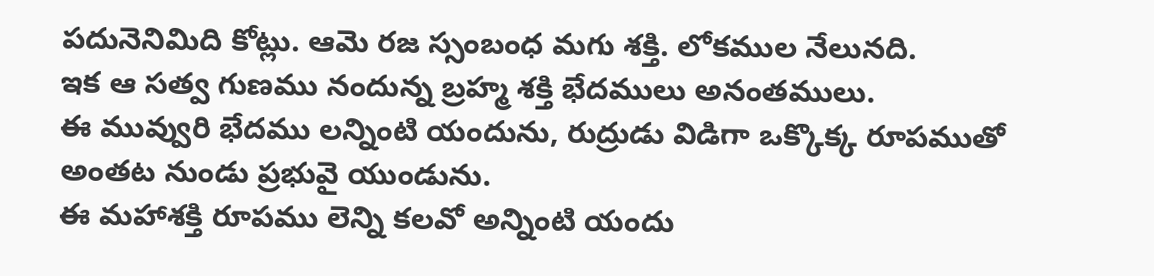పదునెనిమిది కోట్లు. ఆమె రజ స్సంబంధ మగు శక్తి. లోకముల నేలునది.
ఇక ఆ సత్వ గుణము నందున్న బ్రహ్మ శక్తి భేదములు అనంతములు.
ఈ మువ్వురి భేదము లన్నింటి యందును, రుద్రుడు విడిగా ఒక్కొక్క రూపముతో అంతట నుండు ప్రభువై యుండును.
ఈ మహాశక్తి రూపము లెన్ని కలవో అన్నింటి యందు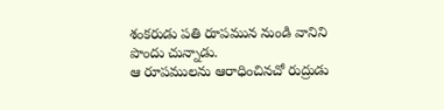శంకరుడు పతి రూపమున నుండి వానిని పొందు చున్నాడు.
ఆ రూపములను ఆరాధించినచో రుద్రుడు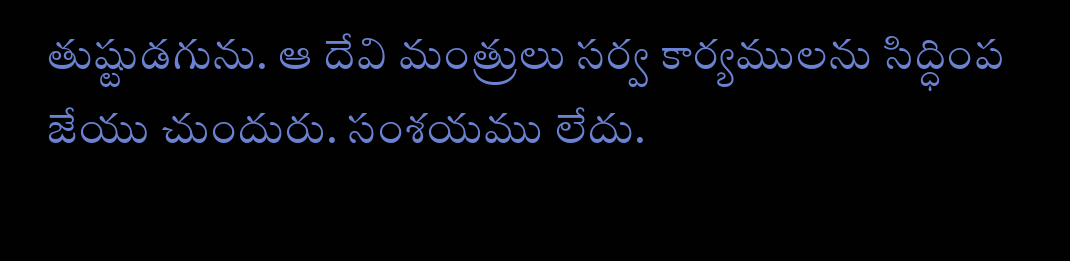తుష్టుడగును. ఆ దేవి మంత్రులు సర్వ కార్యములను సిద్ధింప జేయు చుందురు. సంశయము లేదు.